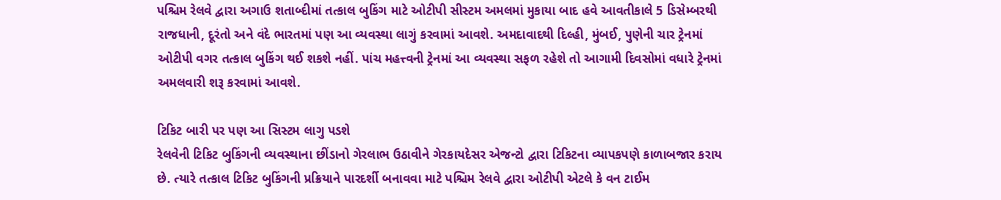પશ્ચિમ રેલવે દ્વારા અગાઉ શતાબ્દીમાં તત્કાલ બુકિંગ માટે ઓટીપી સીસ્ટમ અમલમાં મુકાયા બાદ હવે આવતીકાલે 5 ડિસેમ્બરથી રાજધાની, દૂરંતો અને વંદે ભારતમાં પણ આ વ્યવસ્થા લાગું કરવામાં આવશે. અમદાવાદથી દિલ્હી, મુંબઈ, પુણેની ચાર ટ્રેનમાં ઓટીપી વગર તત્કાલ બુકિંગ થઈ શકશે નહીં. પાંચ મહત્ત્વની ટ્રેનમાં આ વ્યવસ્થા સફળ રહેશે તો આગામી દિવસોમાં વધારે ટ્રેનમાં અમલવારી શરૂ કરવામાં આવશે.

ટિકિટ બારી પર પણ આ સિસ્ટમ લાગુ પડશે
રેલવેની ટિકિટ બુકિંગની વ્યવસ્થાના છીંડાનો ગેરલાભ ઉઠાવીને ગેરકાયદેસર એજન્ટો દ્વારા ટિકિટના વ્યાપકપણે કાળાબજાર કરાય છે. ત્યારે તત્કાલ ટિકિટ બુકિંગની પ્રક્રિયાને પારદર્શી બનાવવા માટે પશ્ચિમ રેલવે દ્વારા ઓટીપી એટલે કે વન ટાઈમ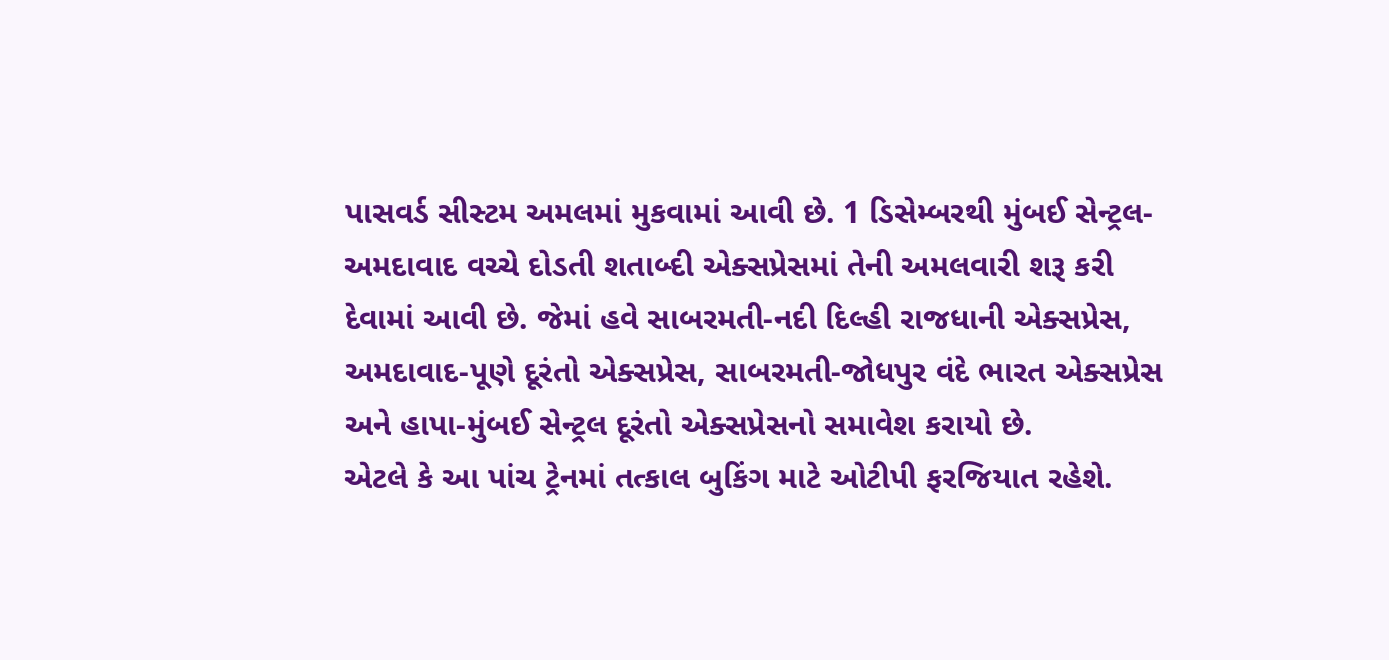પાસવર્ડ સીસ્ટમ અમલમાં મુકવામાં આવી છે. 1 ડિસેમ્બરથી મુંબઈ સેન્ટ્રલ-અમદાવાદ વચ્ચે દોડતી શતાબ્દી એક્સપ્રેસમાં તેની અમલવારી શરૂ કરી દેવામાં આવી છે. જેમાં હવે સાબરમતી-નદી દિલ્હી રાજધાની એક્સપ્રેસ, અમદાવાદ-પૂણે દૂરંતો એક્સપ્રેસ, સાબરમતી-જોધપુર વંદે ભારત એક્સપ્રેસ અને હાપા-મુંબઈ સેન્ટ્રલ દૂરંતો એક્સપ્રેસનો સમાવેશ કરાયો છે.
એટલે કે આ પાંચ ટ્રેનમાં તત્કાલ બુકિંગ માટે ઓટીપી ફરજિયાત રહેશે.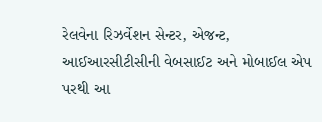રેલવેના રિઝર્વેશન સેન્ટર, એજન્ટ, આઈઆરસીટીસીની વેબસાઈટ અને મોબાઈલ એપ પરથી આ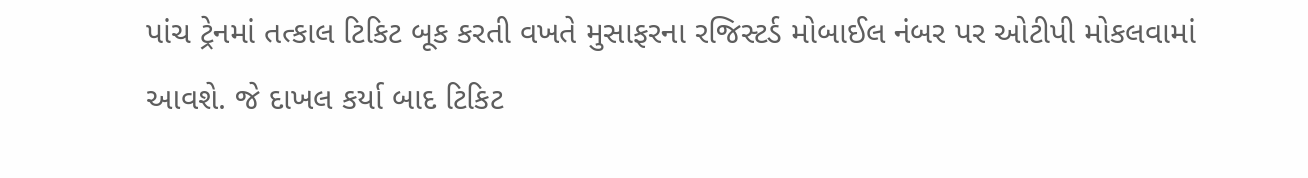પાંચ ટ્રેનમાં તત્કાલ ટિકિટ બૂક કરતી વખતે મુસાફરના રજિસ્ટર્ડ મોબાઈલ નંબર પર ઓટીપી મોકલવામાં આવશે. જે દાખલ કર્યા બાદ ટિકિટ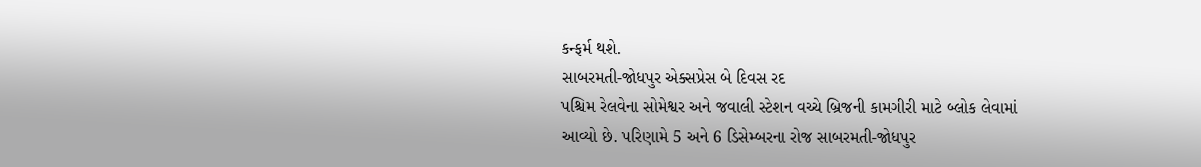કન્ફર્મ થશે.
સાબરમતી-જોધપુર એક્સપ્રેસ બે દિવસ રદ
પશ્ચિમ રેલવેના સોમેશ્વર અને જવાલી સ્ટેશન વચ્ચે બ્રિજની કામગીરી માટે બ્લોક લેવામાં આવ્યો છે. પરિણામે 5 અને 6 ડિસેમ્બરના રોજ સાબરમતી-જોધપુર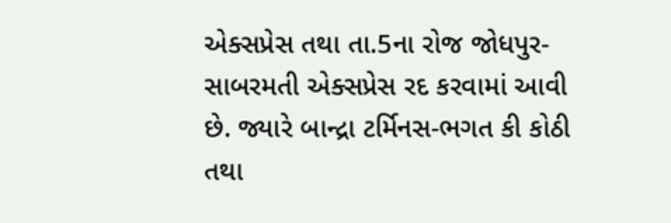એક્સપ્રેસ તથા તા.5ના રોજ જોધપુર-સાબરમતી એક્સપ્રેસ રદ કરવામાં આવી છે. જ્યારે બાન્દ્રા ટર્મિનસ-ભગત કી કોઠી તથા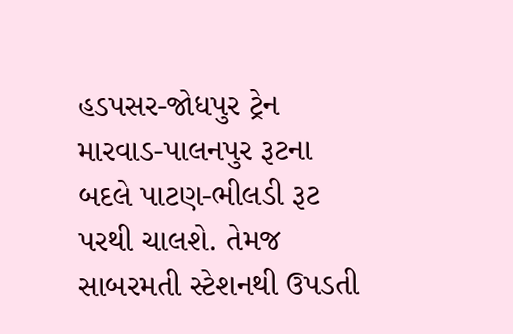હડપસર-જોધપુર ટ્રેન મારવાડ-પાલનપુર રૂટના બદલે પાટણ-ભીલડી રૂટ પરથી ચાલશે. તેમજ સાબરમતી સ્ટેશનથી ઉપડતી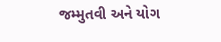જમ્મુતવી અને યોગ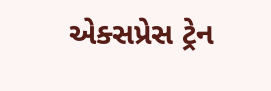એક્સપ્રેસ ટ્રેન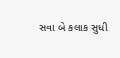સવા બે કલાક સુધી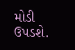મોડી ઉપડશે.